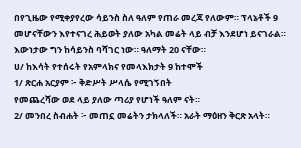በየጊዜው የሚቀያየረው ሳይንስ ስለ ዓለም የጠራ መረጃ የለውም። ፕላኔቶች 9 መሆናቸውን እየተናገረ ሕይወት ያለው አካል መሬት ላይ ብቻ እንደሆነ ይናገራል።
እውነታው ግን ከሳይንስ ባሻገር ነው። ዓለማት 20 ናቸው።
ሀ/ ከእሳት የተሰሩት የአምላክና የመላእክታት 9 ከተሞች
1/ ጽርሐ አርያም ፦ ቅድሥት ሥላሴ የሚገኝበት
የመጨረሻው ወደ ላይ ያለው ጣሪያ የሆነች ዓለም ናት።
2/ መንበረ ስብሐት ፦ መጠኗ መሬትን ታክላለች። አራት ማዕዘን ቅርጽ አላት።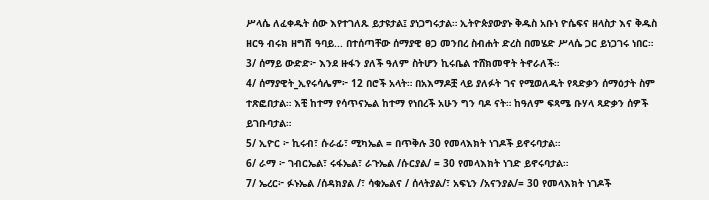ሥላሴ ለፈቀዱት ሰው እየተገለጹ ይታዩታል፤ ያነጋግሩታል። ኢትዮጵያውያኑ ቅዱስ አቡነ ዮሴፍና ዘላስታ እና ቅዱስ ዘርዓ ብሩክ ዘግሽ ዓባይ... በተሰጣቸው ሰማያዊ ፀጋ መንበረ ስብሐት ድረስ በመሄድ ሥላሴ ጋር ይነጋገሩ ነበር።
3/ ሰማይ ውድድ፦ እንደ ዙፋን ያለች ዓለም ስትሆን ኪሩቤል ተሸክመዋት ትኖራለች።
4/ ሰማያዊት_ኢየሩሳሌም፦ 12 በሮች አላት። በአእማዶቿ ላይ ያለፉት ገና የሚወለዱት የጻድቃን ሰማዕታት ስም ተጽፎበታል። እቺ ከተማ የሳጥናኤል ከተማ የነበረች አሁን ግን ባዶ ናት። ከዓለም ፍጻሜ ቡሃላ ጻድቃን ሰዎች ይገቡባታል።
5/ ኢዮር ፦ ኪሩብ፣ ሱራፊ፣ ሚካኤል = በጥቅሉ 30 የመላእክት ነገዶች ይኖሩባታል።
6/ ራማ ፦ ገብርኤል፣ ሩፋኤል፣ ራጉኤል /ሱርያል/ = 30 የመላእክት ነገድ ይኖሩባታል።
7/ ኤረር፦ ፉኑኤል /ሰዳክያል /፣ ሳቁኤልና / ሰላትያል/፣ አፍኒን /አናንያል/= 30 የመላእክት ነገዶች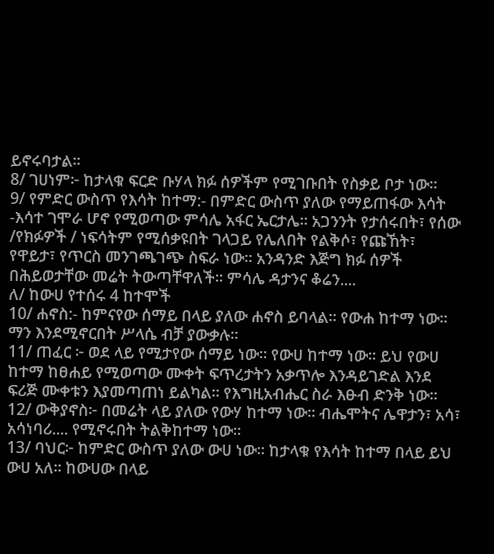ይኖሩባታል።
8/ ገሀነም፦ ከታላቁ ፍርድ ቡሃላ ክፉ ሰዎችም የሚገቡበት የስቃይ ቦታ ነው።
9/ የምድር ውስጥ የእሳት ከተማ:- በምድር ውስጥ ያለው የማይጠፋው እሳት -እሳተ ገሞራ ሆኖ የሚወጣው ምሳሌ አፋር ኤርታሌ። አጋንንት የታሰሩበት፣ የሰው /የክፉዎች / ነፍሳትም የሚሰቃዩበት ገላጋይ የሌለበት የልቅሶ፣ የጩኸት፣ የዋይታ፣ የጥርስ መንገጫገጭ ስፍራ ነው። አንዳንድ እጅግ ክፉ ሰዎች በሕይወታቸው መሬት ትውጣቸዋለች። ምሳሌ ዳታንና ቆሬን....
ለ/ ከውሀ የተሰሩ 4 ከተሞች
10/ ሐኖስ:- ከምናየው ሰማይ በላይ ያለው ሐኖስ ይባላል። የውሐ ከተማ ነው። ማን እንደሚኖርበት ሥላሴ ብቻ ያውቃሉ።
11/ ጠፈር ፦ ወደ ላይ የሚታየው ሰማይ ነው። የውሀ ከተማ ነው። ይህ የውሀ ከተማ ከፀሐይ የሚወጣው ሙቀት ፍጥረታትን አቃጥሎ እንዳይገድል እንደ ፍሪጅ ሙቀቱን እያመጣጠነ ይልካል። የእግዚአብሔር ስራ እፁብ ድንቅ ነው።
12/ ውቅያኖስ፦ በመሬት ላይ ያለው የውሃ ከተማ ነው። ብሔሞትና ሌዋታን፣ አሳ፣ አሳነባሪ.... የሚኖሩበት ትልቅከተማ ነው።
13/ ባህር፦ ከምድር ውስጥ ያለው ውሀ ነው። ከታላቁ የእሳት ከተማ በላይ ይህ ውሀ አለ። ከውሀው በላይ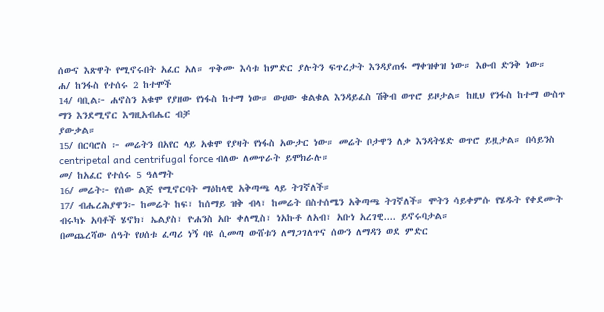ሰውና እጽዋት የሚኖሩበት አፈር አለ። ጥቅሙ እሳቱ ከምድር ያሉትን ፍጥረታት እንዳያጠፋ ማቀዝቀዝ ነው። እፁብ ድንቅ ነው።
ሐ/ ከንፋስ የተሰሩ 2 ከተሞች
14/ ባቢል፦ ሐኖስን አቁሞ የያዘው የነፋስ ከተማ ነው። ውሀው ቁልቁል እንዳይፈስ ሽቅብ ወጥሮ ይዞታል። ከዚህ የንፋስ ከተማ ውስጥ ማን እንደሚኖር እግዚአብሔር ብቻ
ያውቃል።
15/ በርባሮስ ፦ መሬትን በአየር ላይ አቁሞ የያዛት የነፋስ አውታር ነው። መሬት ቦታዋን ለቃ እንዳትሄድ ወጥሮ ይዟታል። በሳይንስ centripetal and centrifugal force ብለው ለመጥራት ይሞክራሉ።
መ/ ከአፈር የተሰሩ 5 ዓለማት
16/ መሬት፦ የሰው ልጅ የሚኖርባት ማዕከላዊ አቅጣጫ ላይ ትገኛለች።
17/ ብሔረሕያዋን፦ ከመሬት ከፍ፣ ከሰማይ ዝቅ ብላ፣ ከመሬት በስተሰሜን አቅጣጫ ትገኛለች። ሞትን ሳይቀምሱ የሄዱት የቀደሙት ብሩካኑ አባቶች ሄኖክ፣ ኤልያስ፣ ዮሐንስ አቡ ቀለሚስ፣ ነአኩቶ ለአብ፣ አቡነ አረገዊ.... ይኖሩባታል።
በመጨረሻው ሰዓት የሀሰቱ ፈጣሪ ነኝ ባዩ ሲመጣ ውሸቱን ለማጋገለጥና ሰውን ለማዳን ወደ ምድር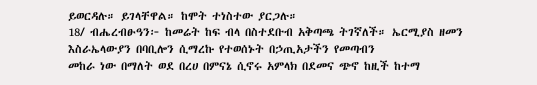ይወርዳሉ። ይገላቸዋል። ከሞት ተነስተው ያርጋሉ።
18/ ብሔረብፁዓን፦ ከመሬት ከፍ ብላ በስተደቡብ አቅጣጫ ትገኛለች። ኤርሚያስ ዘመን እስራኤላውያን በባቢሎን ሲማረኩ የተወሰኑት በኃጢአታችን የመጣብን
መከራ ነው በማለት ወደ በረሀ በምናኔ ሲኖሩ አምላክ በደመና ጭኖ ከዚች ከተማ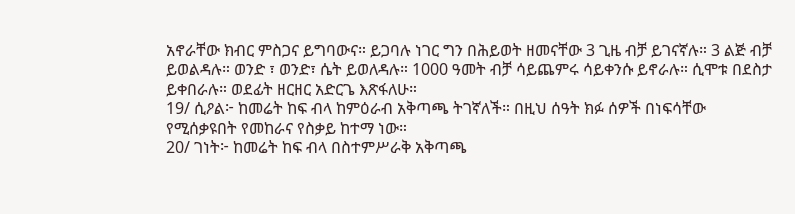አኖራቸው ክብር ምስጋና ይግባውና። ይጋባሉ ነገር ግን በሕይወት ዘመናቸው 3 ጊዜ ብቻ ይገናኛሉ። 3 ልጅ ብቻ ይወልዳሉ። ወንድ ፣ ወንድ፣ ሴት ይወለዳሉ። 1000 ዓመት ብቻ ሳይጨምሩ ሳይቀንሱ ይኖራሉ። ሲሞቱ በደስታ ይቀበራሉ። ወደፊት ዘርዘር አድርጌ እጽፋለሁ።
19/ ሲዖል፦ ከመሬት ከፍ ብላ ከምዕራብ አቅጣጫ ትገኛለች። በዚህ ሰዓት ክፉ ሰዎች በነፍሳቸው የሚሰቃዩበት የመከራና የስቃይ ከተማ ነው።
20/ ገነት፦ ከመሬት ከፍ ብላ በስተምሥራቅ አቅጣጫ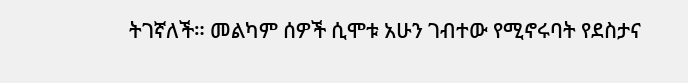ትገኛለች። መልካም ሰዎች ሲሞቱ አሁን ገብተው የሚኖሩባት የደስታና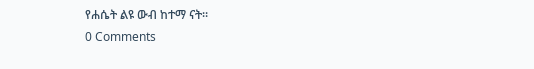የሐሴት ልዩ ውብ ከተማ ናት።
0 Comments